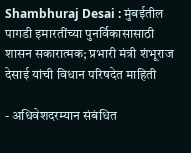Shambhuraj Desai : मुंबईतील पागडी इमारतींच्या पुनर्विकासासाठी शासन सकारात्मक; प्रभारी मंत्री शंभूराज देसाई यांची विधान परिषदेत माहिती

- अधिवेशदरम्यान संबंधित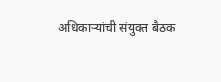अधिकाऱ्यांची संयुक्त बैठक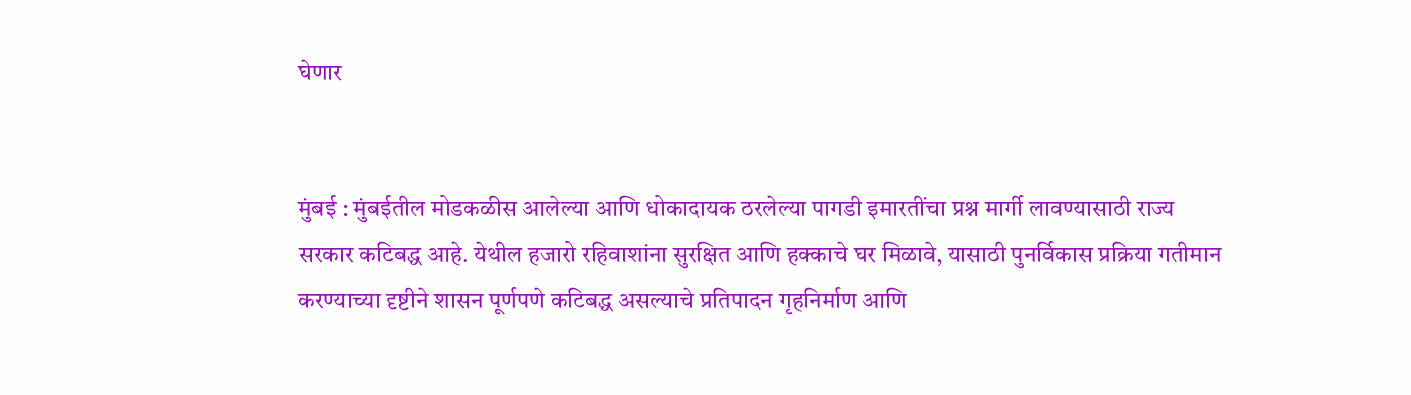घेणार


मुंबई : मुंबईतील मोडकळीस आलेल्या आणि धोकादायक ठरलेल्या पागडी इमारतींचा प्रश्न मार्गी लावण्यासाठी राज्य सरकार कटिबद्ध आहे. येथील हजारो रहिवाशांना सुरक्षित आणि हक्काचे घर मिळावे, यासाठी पुनर्विकास प्रक्रिया गतीमान करण्याच्या दृष्टीने शासन पूर्णपणे कटिबद्ध असल्याचे प्रतिपादन गृहनिर्माण आणि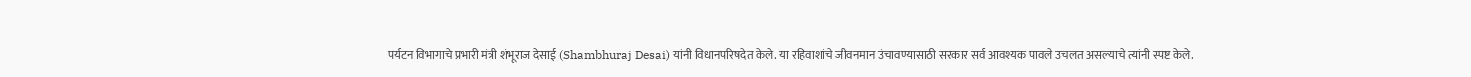पर्यटन विभागाचे प्रभारी मंत्री शंभूराज देसाई (Shambhuraj Desai) यांनी विधानपरिषदेत केले. या रहिवाशांचे जीवनमान उंचावण्यासाठी सरकार सर्व आवश्यक पावले उचलत असल्याचे त्यांनी स्पष्ट केले.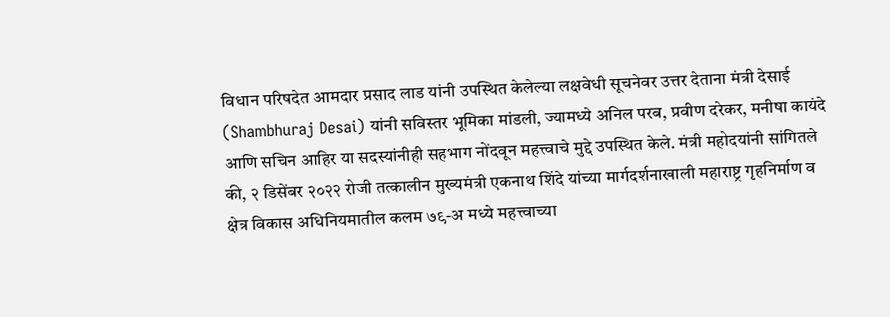विधान परिषदेत आमदार प्रसाद लाड यांनी उपस्थित केलेल्या लक्षवेधी सूचनेवर उत्तर देताना मंत्री देसाई (Shambhuraj Desai) यांनी सविस्तर भूमिका मांडली, ज्यामध्ये अनिल परब, प्रवीण दरेकर, मनीषा कायंदे आणि सचिन आहिर या सदस्यांनीही सहभाग नोंदवून महत्त्वाचे मुद्दे उपस्थित केले. मंत्री महोदयांनी सांगितले की, २ डिसेंबर २०२२ रोजी तत्कालीन मुख्यमंत्री एकनाथ शिंदे यांच्या मार्गदर्शनाखाली महाराष्ट्र गृहनिर्माण व क्षेत्र विकास अधिनियमातील कलम ७९-अ मध्ये महत्त्वाच्या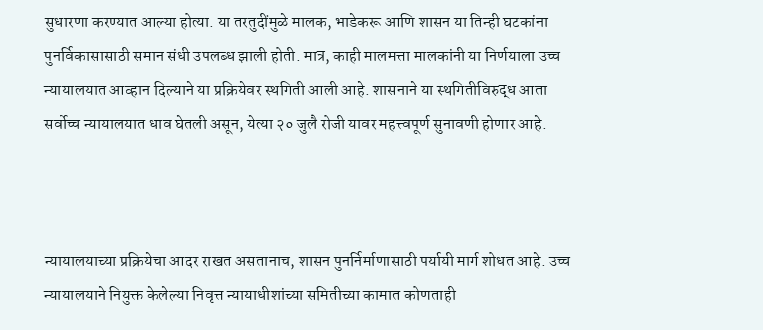सुधारणा करण्यात आल्या होत्या. या तरतुदींमुळे मालक, भाडेकरू आणि शासन या तिन्ही घटकांना पुनर्विकासासाठी समान संधी उपलब्ध झाली होती. मात्र, काही मालमत्ता मालकांनी या निर्णयाला उच्च न्यायालयात आव्हान दिल्याने या प्रक्रियेवर स्थगिती आली आहे. शासनाने या स्थगितीविरुद्ध आता सर्वोच्च न्यायालयात धाव घेतली असून, येत्या २० जुलै रोजी यावर महत्त्वपूर्ण सुनावणी होणार आहे.



न्यायालयाच्या प्रक्रियेचा आदर राखत असतानाच, शासन पुनर्निर्माणासाठी पर्यायी मार्ग शोधत आहे. उच्च न्यायालयाने नियुक्त केलेल्या निवृत्त न्यायाधीशांच्या समितीच्या कामात कोणताही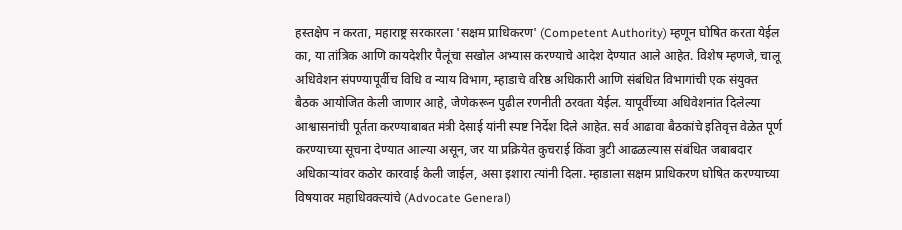हस्तक्षेप न करता, महाराष्ट्र सरकारला 'सक्षम प्राधिकरण' (Competent Authority) म्हणून घोषित करता येईल का, या तांत्रिक आणि कायदेशीर पैलूंचा सखोल अभ्यास करण्याचे आदेश देण्यात आले आहेत. विशेष म्हणजे, चालू अधिवेशन संपण्यापूर्वीच विधि व न्याय विभाग, म्हाडाचे वरिष्ठ अधिकारी आणि संबंधित विभागांची एक संयुक्त बैठक आयोजित केली जाणार आहे, जेणेकरून पुढील रणनीती ठरवता येईल. यापूर्वीच्या अधिवेशनांत दिलेल्या आश्वासनांची पूर्तता करण्याबाबत मंत्री देसाई यांनी स्पष्ट निर्देश दिले आहेत. सर्व आढावा बैठकांचे इतिवृत्त वेळेत पूर्ण करण्याच्या सूचना देण्यात आल्या असून, जर या प्रक्रियेत कुचराई किंवा त्रुटी आढळल्यास संबंधित जबाबदार अधिकाऱ्यांवर कठोर कारवाई केली जाईल, असा इशारा त्यांनी दिला. म्हाडाला सक्षम प्राधिकरण घोषित करण्याच्या विषयावर महाधिवक्त्यांचे (Advocate General)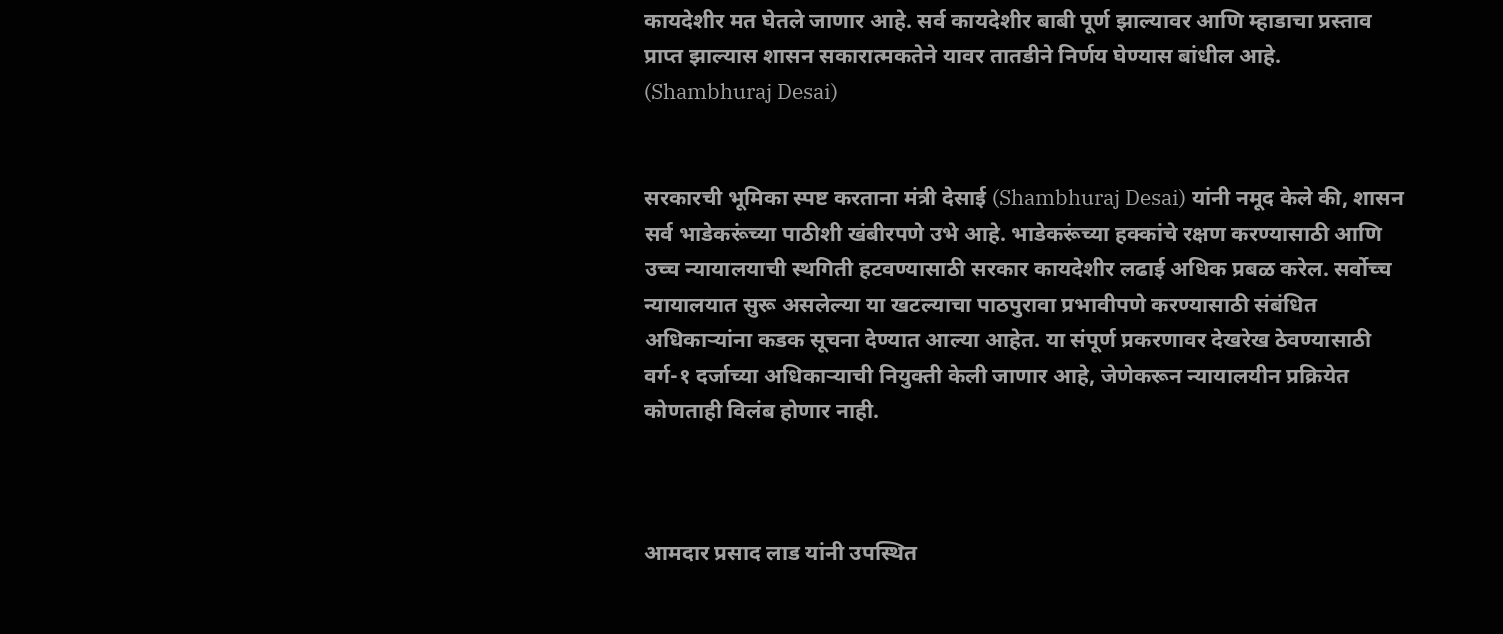कायदेशीर मत घेतले जाणार आहे. सर्व कायदेशीर बाबी पूर्ण झाल्यावर आणि म्हाडाचा प्रस्ताव प्राप्त झाल्यास शासन सकारात्मकतेने यावर तातडीने निर्णय घेण्यास बांधील आहे. (Shambhuraj Desai)


सरकारची भूमिका स्पष्ट करताना मंत्री देसाई (Shambhuraj Desai) यांनी नमूद केले की, शासन सर्व भाडेकरूंच्या पाठीशी खंबीरपणे उभे आहे. भाडेकरूंच्या हक्कांचे रक्षण करण्यासाठी आणि उच्च न्यायालयाची स्थगिती हटवण्यासाठी सरकार कायदेशीर लढाई अधिक प्रबळ करेल. सर्वोच्च न्यायालयात सुरू असलेल्या या खटल्याचा पाठपुरावा प्रभावीपणे करण्यासाठी संबंधित अधिकाऱ्यांना कडक सूचना देण्यात आल्या आहेत. या संपूर्ण प्रकरणावर देखरेख ठेवण्यासाठी वर्ग-१ दर्जाच्या अधिकाऱ्याची नियुक्ती केली जाणार आहे, जेणेकरून न्यायालयीन प्रक्रियेत कोणताही विलंब होणार नाही.



आमदार प्रसाद लाड यांनी उपस्थित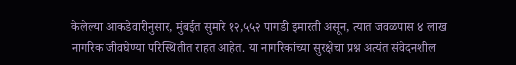केलेल्या आकडेवारीनुसार, मुंबईत सुमारे १२,५५२ पागडी इमारती असून, त्यात जवळपास ४ लाख नागरिक जीवघेण्या परिस्थितीत राहत आहेत. या नागरिकांच्या सुरक्षेचा प्रश्न अत्यंत संवेदनशील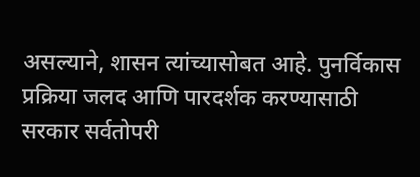असल्याने, शासन त्यांच्यासोबत आहे. पुनर्विकास प्रक्रिया जलद आणि पारदर्शक करण्यासाठी सरकार सर्वतोपरी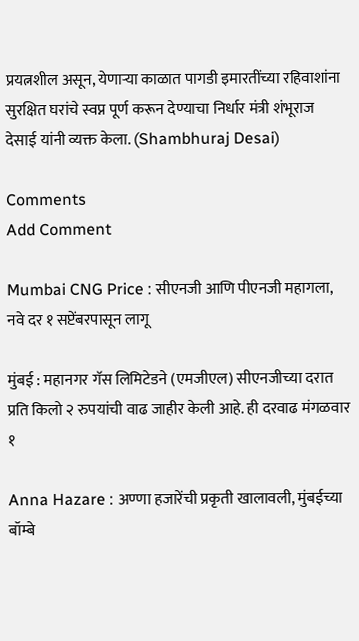प्रयत्नशील असून, येणाऱ्या काळात पागडी इमारतींच्या रहिवाशांना सुरक्षित घरांचे स्वप्न पूर्ण करून देण्याचा निर्धार मंत्री शंभूराज देसाई यांनी व्यक्त केला. (Shambhuraj Desai)

Comments
Add Comment

Mumbai CNG Price : सीएनजी आणि पीएनजी महागला, नवे दर १ सप्टेंबरपासून लागू

मुंबई : महानगर गॅस लिमिटेडने (एमजीएल) सीएनजीच्या दरात प्रति किलो २ रुपयांची वाढ जाहीर केली आहे. ही दरवाढ मंगळवार १

Anna Hazare : अण्णा हजारेंची प्रकृती खालावली, मुंबईच्या बॉम्बे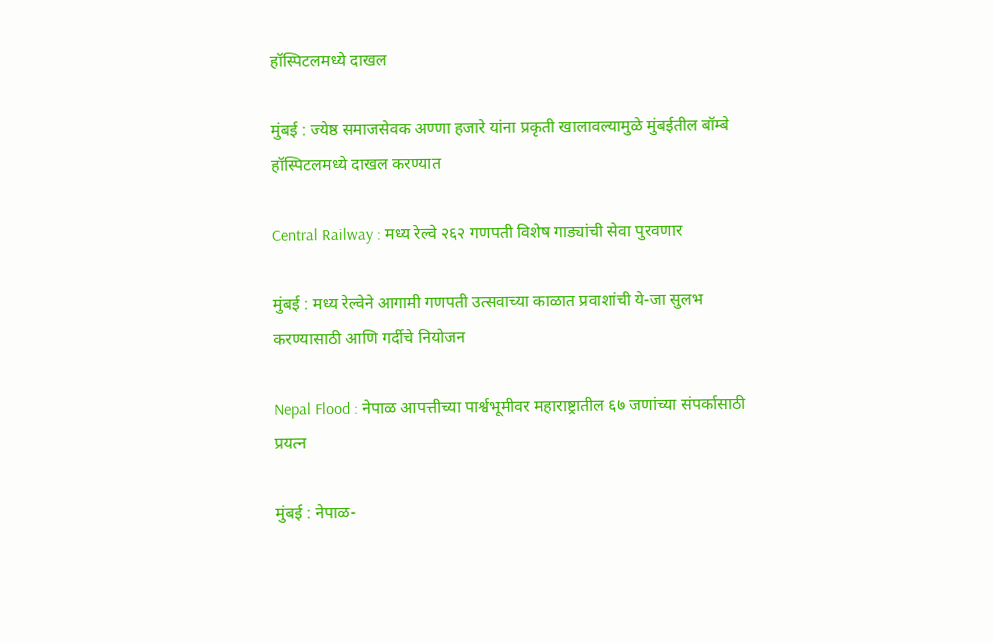हॉस्पिटलमध्ये दाखल

मुंबई : ज्येष्ठ समाजसेवक अण्णा हजारे यांना प्रकृती खालावल्यामुळे मुंबईतील बॉम्बे हॉस्पिटलमध्ये दाखल करण्यात

Central Railway : मध्य रेल्वे २६२ गणपती विशेष गाड्यांची सेवा पुरवणार

मुंबई : मध्य रेल्वेने आगामी गणपती उत्सवाच्या काळात प्रवाशांची ये-जा सुलभ करण्यासाठी आणि गर्दीचे नियोजन

Nepal Flood : नेपाळ आपत्तीच्या पार्श्वभूमीवर महाराष्ट्रातील ६७ जणांच्या संपर्कासाठी प्रयत्न

मुंबई : नेपाळ-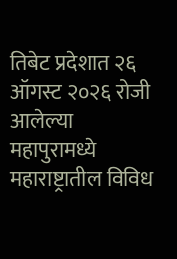तिबेट प्रदेशात २६ ऑगस्ट २०२६ रोजी आलेल्या महापुरामध्ये महाराष्ट्रातील विविध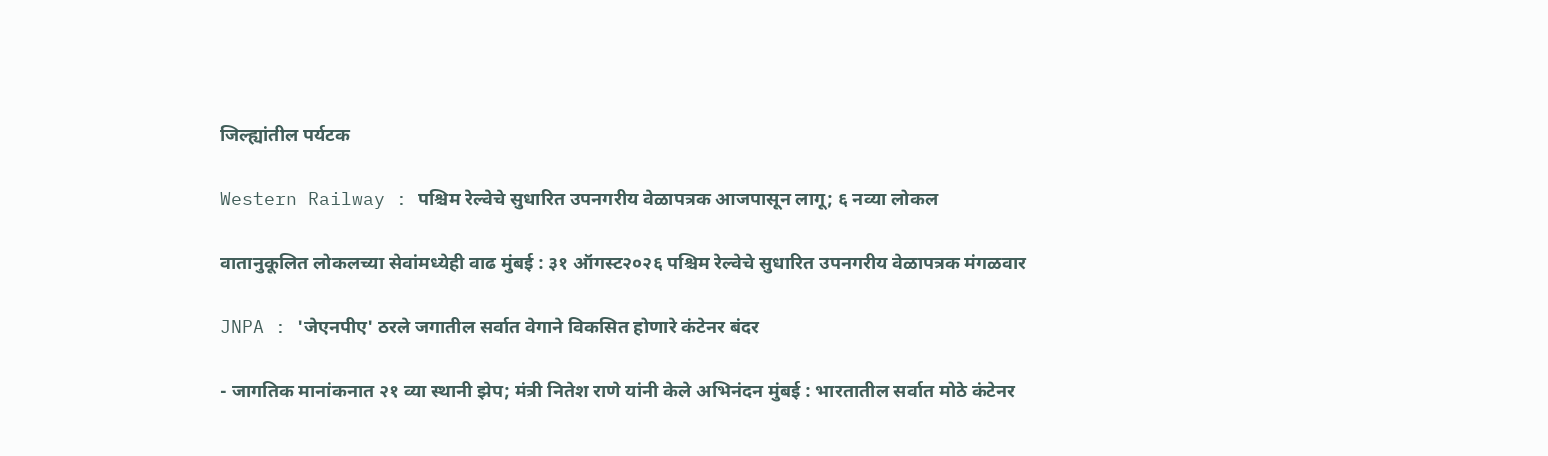जिल्ह्यांतील पर्यटक

Western Railway : पश्चिम रेल्वेचे सुधारित उपनगरीय वेळापत्रक आजपासून लागू; ६ नव्या लोकल

वातानुकूलित लोकलच्या सेवांमध्येही वाढ मुंबई : ३१ ऑगस्ट२०२६ पश्चिम रेल्वेचे सुधारित उपनगरीय वेळापत्रक मंगळवार

JNPA : 'जेएनपीए' ठरले जगातील सर्वात वेगाने विकसित होणारे कंटेनर बंदर

- जागतिक मानांकनात २१ व्या स्थानी झेप; मंत्री नितेश राणे यांनी केले अभिनंदन मुंबई : भारतातील सर्वात मोठे कंटेनर